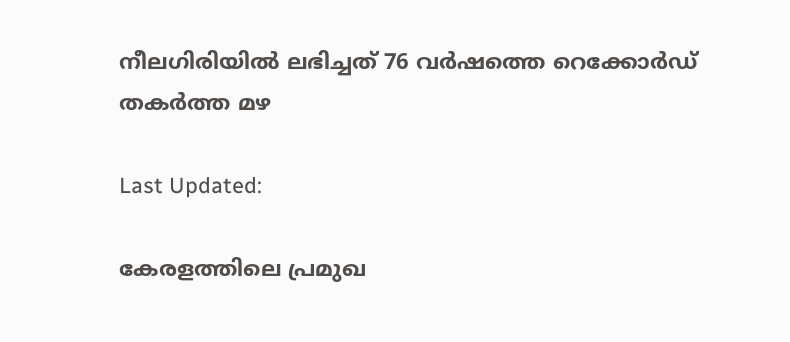നീലഗിരിയിൽ ലഭിച്ചത് 76 വർഷത്തെ റെക്കോർഡ് തകർത്ത മഴ

Last Updated:

കേരളത്തിലെ പ്രമുഖ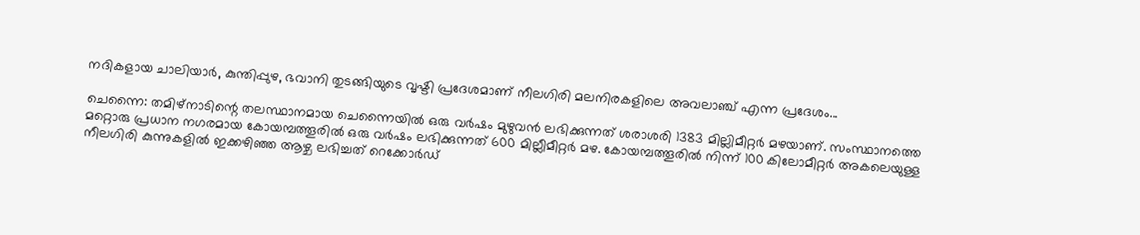നദികളായ ചാലിയാര്‍, കുന്തിപ്പുഴ, ഭവാനി തുടങ്ങിയുടെ വൃഷ്ടി പ്രദേശമാണ് നീലഗിരി മലനിരകളിലെ അവലാഞ്ച് എന്ന പ്രദേശം...

ചെന്നൈ: തമിഴ്‌നാടിന്റെ തലസ്ഥാനമായ ചെന്നൈയിൽ ഒരു വർഷം മുഴുവൻ ലഭിക്കുന്നത് ശരാശരി 1383 മില്ലിമീറ്റർ മഴയാണ്. സംസ്ഥാനത്തെ മറ്റൊരു പ്രധാന നഗരമായ കോയമ്പത്തൂരിൽ ഒരു വർഷം ലഭിക്കുന്നത് 600 മില്ലീമീറ്റർ മഴ. കോയമ്പത്തൂരിൽ നിന്ന് 100 കിലോമീറ്റർ അകലെയുള്ള നീലഗിരി കുന്നുകളിൽ ഇക്കഴിഞ്ഞ ആഴ്ച ലഭിച്ചത് റെക്കോർഡ്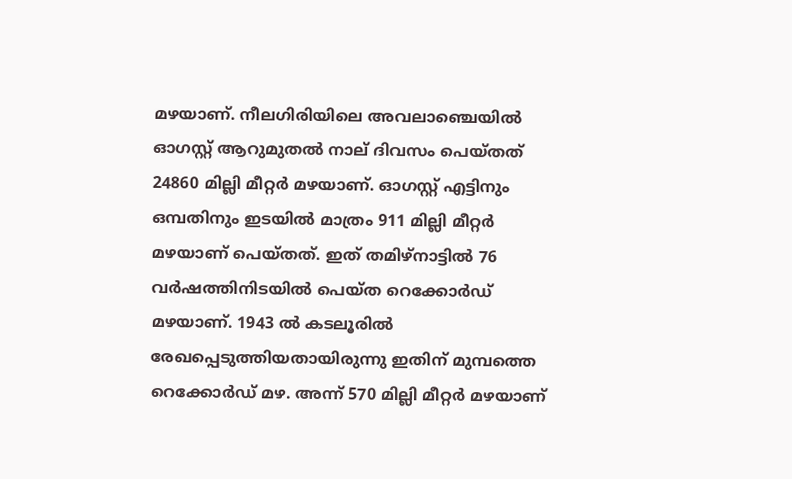മഴയാണ്. നീലഗിരിയിലെ അവലാഞ്ചെയിൽ ഓഗസ്റ്റ് ആറുമുതൽ നാല് ദിവസം പെയ്തത് 24860 മില്ലി മീറ്റർ മഴയാണ്. ഓഗസ്റ്റ് എട്ടിനും ഒമ്പതിനും ഇടയിൽ മാത്രം 911 മില്ലി മീറ്റർ മഴയാണ് പെയ്തത്. ഇത് തമിഴ്നാട്ടിൽ 76 വർഷത്തിനിടയിൽ പെയ്ത റെക്കോർഡ് മഴയാണ്. 1943 ൽ കടലൂരിൽ രേഖപ്പെടുത്തിയതായിരുന്നു ഇതിന് മുമ്പത്തെ റെക്കോർഡ് മഴ. അന്ന് 570 മില്ലി മീറ്റർ മഴയാണ്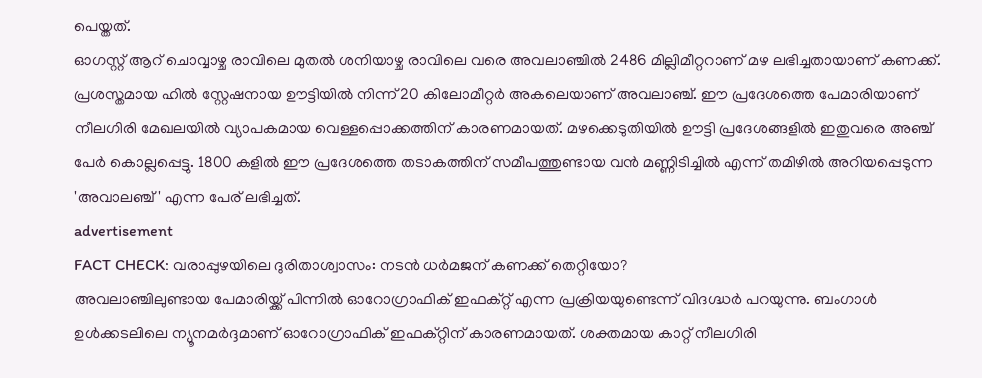പെയ്തത്.
ഓഗസ്റ്റ് ആറ് ചൊവ്വാഴ്ച രാവിലെ മുതൽ ശനിയാഴ്ച രാവിലെ വരെ അവലാഞ്ചിൽ 2486 മില്ലിമീറ്ററാണ് മഴ ലഭിച്ചതായാണ് കണക്ക്. പ്രശസ്തമായ ഹിൽ സ്റ്റേഷനായ ഊട്ടിയിൽ നിന്ന് 20 കിലോമീറ്റർ അകലെയാണ് അവലാഞ്ച്. ഈ പ്രദേശത്തെ പേമാരിയാണ് നീലഗിരി മേഖലയിൽ വ്യാപകമായ വെള്ളപ്പൊക്കത്തിന് കാരണമായത്. മഴക്കെടുതിയിൽ ഊട്ടി പ്രദേശങ്ങളിൽ ഇതുവരെ അഞ്ച് പേർ കൊല്ലപ്പെട്ടു. 1800 കളിൽ ഈ പ്രദേശത്തെ തടാകത്തിന് സമീപത്തുണ്ടായ വൻ മണ്ണിടിച്ചിൽ എന്ന് തമിഴിൽ അറിയപ്പെടുന്ന 'അവാലഞ്ച്' എന്ന പേര് ലഭിച്ചത്.
advertisement
FACT CHECK: വരാപ്പുഴയിലെ ദുരിതാശ്വാസം: നടൻ ധർമജന് കണക്ക് തെറ്റിയോ?
അവലാഞ്ചിലുണ്ടായ പേമാരിയ്ക്ക് പിന്നിൽ ഓറോഗ്രാഫിക് ഇഫക്റ്റ് എന്ന പ്രക്രിയയുണ്ടെന്ന് വിദഗ്ദ്ധർ പറയുന്നു. ബംഗാൾ ഉൾക്കടലിലെ ന്യൂനമർദ്ദമാണ് ഓറോഗ്രാഫിക് ഇഫക്റ്റിന് കാരണമായത്. ശക്തമായ കാറ്റ് നീലഗിരി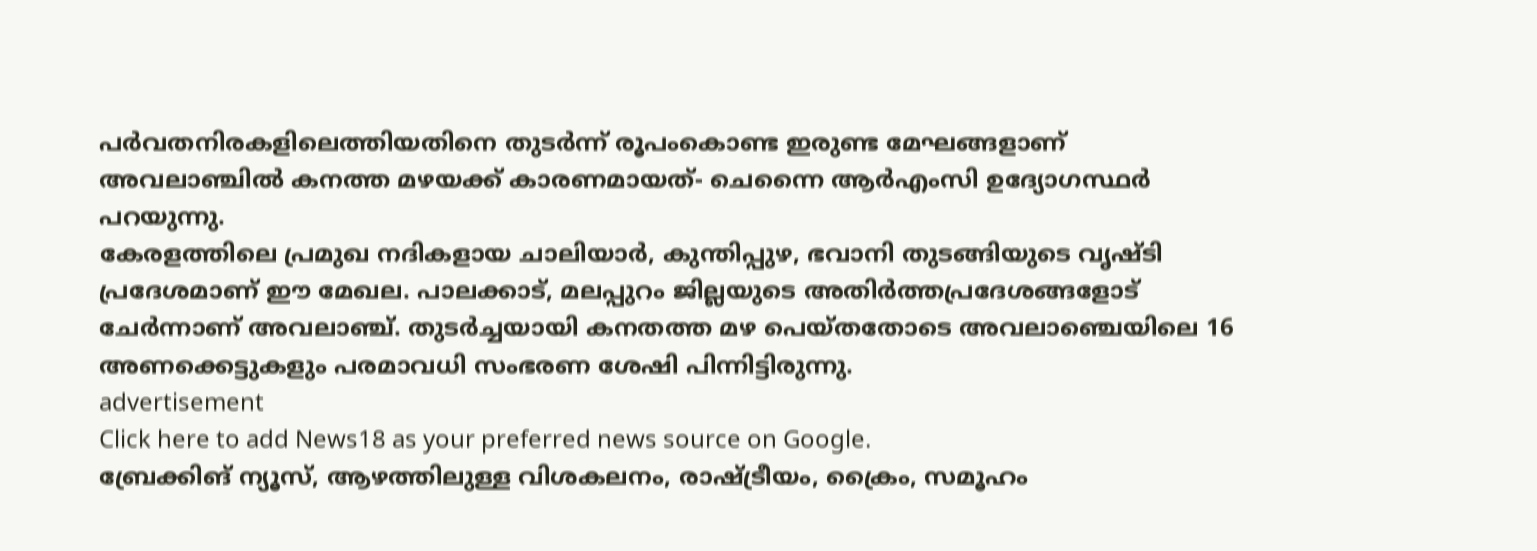പർവതനിരകളിലെത്തിയതിനെ തുടർന്ന് രൂപംകൊണ്ട ഇരുണ്ട മേഘങ്ങളാണ് അവലാഞ്ചിൽ കനത്ത മഴയക്ക് കാരണമായത്- ചെന്നൈ ആർ‌എം‌സി ഉദ്യോഗസ്ഥർ പറയുന്നു.
കേരളത്തിലെ പ്രമുഖ നദികളായ ചാലിയാര്‍, കുന്തിപ്പുഴ, ഭവാനി തുടങ്ങിയുടെ വൃഷ്ടി പ്രദേശമാണ് ഈ മേഖല. പാലക്കാട്, മലപ്പുറം ജില്ലയുടെ അതിർത്തപ്രദേശങ്ങളോട് ചേർന്നാണ് അവലാഞ്ച്. തുടർച്ചയായി കനതത്ത മഴ പെയ്തതോടെ അവലാഞ്ചെയിലെ 16 അണക്കെട്ടുകളും പരമാവധി സംഭരണ ശേഷി പിന്നിട്ടിരുന്നു.
advertisement
Click here to add News18 as your preferred news source on Google.
ബ്രേക്കിങ് ന്യൂസ്, ആഴത്തിലുള്ള വിശകലനം, രാഷ്ട്രീയം, ക്രൈം, സമൂഹം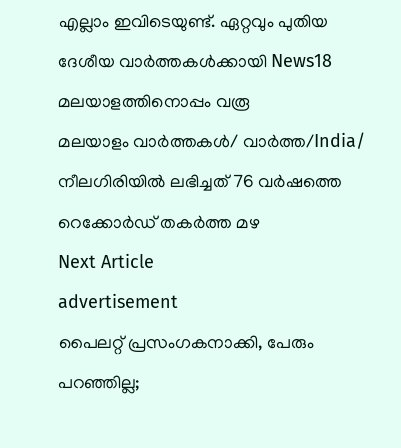എല്ലാം ഇവിടെയുണ്ട്. ഏറ്റവും പുതിയ ദേശീയ വാർത്തകൾക്കായി News18 മലയാളത്തിനൊപ്പം വരൂ
മലയാളം വാർത്തകൾ/ വാർത്ത/India/
നീലഗിരിയിൽ ലഭിച്ചത് 76 വർഷത്തെ റെക്കോർഡ് തകർത്ത മഴ
Next Article
advertisement
പൈലറ്റ് പ്രസംഗകനാക്കി, പേരും പറഞ്ഞില്ല;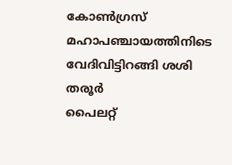കോൺഗ്രസ് മഹാപ‍ഞ്ചായത്തിനിടെ വേദിവിട്ടിറങ്ങി ശശി തരൂർ
പൈലറ്റ്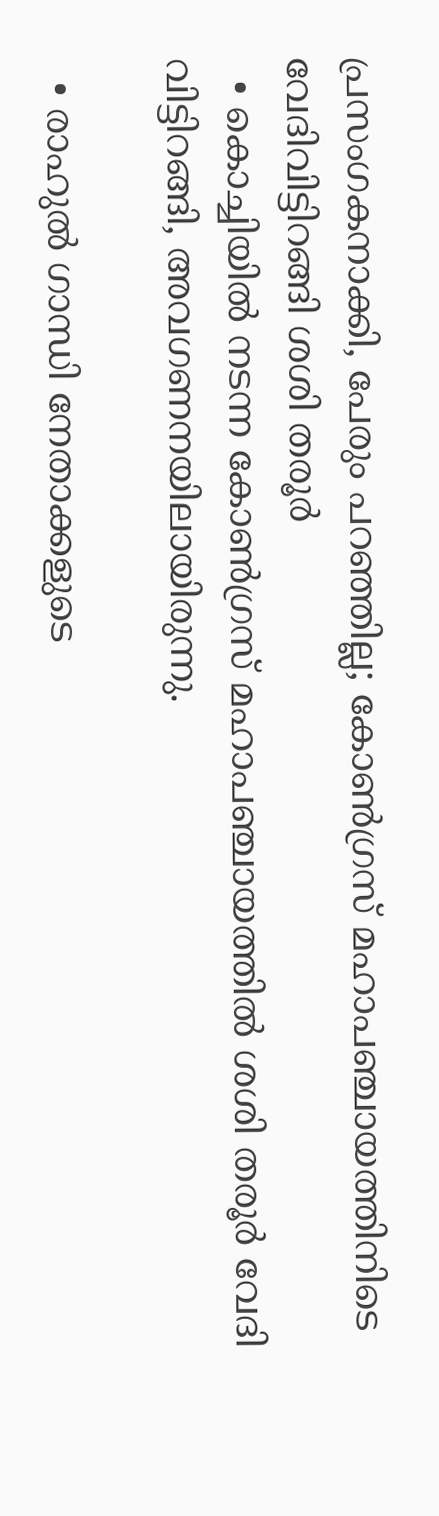പ്രസംഗകനാക്കി, പേരും പറഞ്ഞില്ല; കോൺഗ്രസ് മഹാപ‍ഞ്ചായത്തിനിടെ വേദിവിട്ടിറങ്ങി ശശി തരൂർ
  • കൊച്ചിയിൽ നടന്ന കോൺഗ്രസ് മഹാപഞ്ചായത്തിൽ ശശി തരൂർ വേദി വിട്ടിറങ്ങി, അവഗണനയിലായിരുന്നു.

  • രാഹുൽ ഗാന്ധി നേതാക്കളുടെ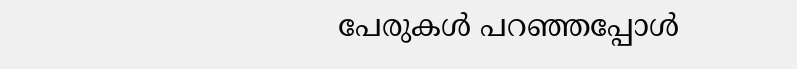പേരുകൾ പറഞ്ഞപ്പോൾ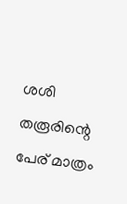ശശി തരൂരിന്റെ പേര് മാത്രം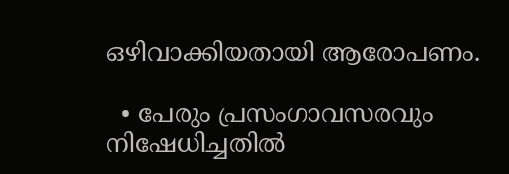ഒഴിവാക്കിയതായി ആരോപണം.

  • പേരും പ്രസംഗാവസരവും നിഷേധിച്ചതിൽ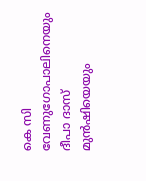കെ സി വേണുഗോപാലിനെയും ദീപാ ദാസ് മുൻഷിയെയും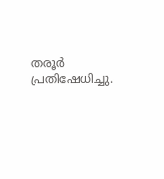തരൂർ പ്രതിഷേധിച്ചു.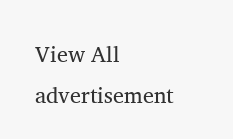View All
advertisement